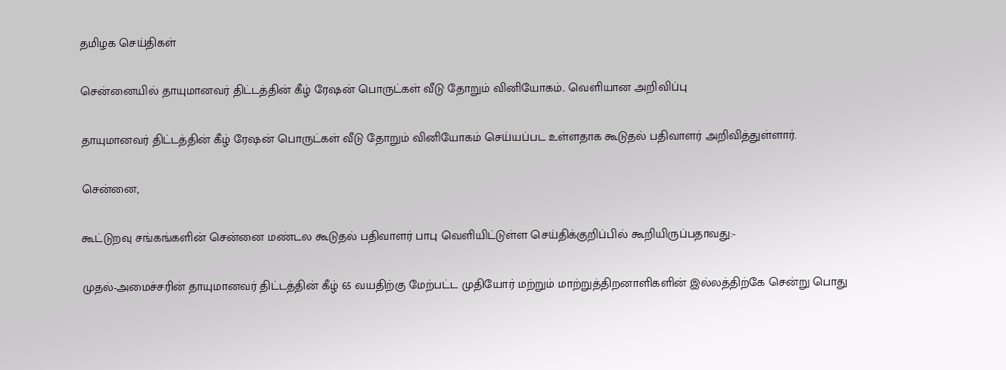தமிழக செய்திகள்

சென்னையில் தாயுமானவர் திட்டத்தின் கீழ் ரேஷன் பொருட்கள் வீடு தோறும் வினியோகம்.. வெளியான அறிவிப்பு

தாயுமானவர் திட்டத்தின் கீழ் ரேஷன் பொருட்கள் வீடு தோறும் வினியோகம் செய்யப்பட உள்ளதாக கூடுதல் பதிவாளர் அறிவித்துள்ளார்.

சென்னை,

கூட்டுறவு சங்கங்களின் சென்னை மண்டல கூடுதல் பதிவாளர் பாபு வெளியிட்டுள்ள செய்திக்குறிப்பில் கூறியிருப்பதாவது:-

முதல்-அமைச்சரின் தாயுமானவர் திட்டத்தின் கீழ் 65 வயதிற்கு மேற்பட்ட முதியோர் மற்றும் மாற்றுத்திறனாளிகளின் இல்லத்திற்கே சென்று பொது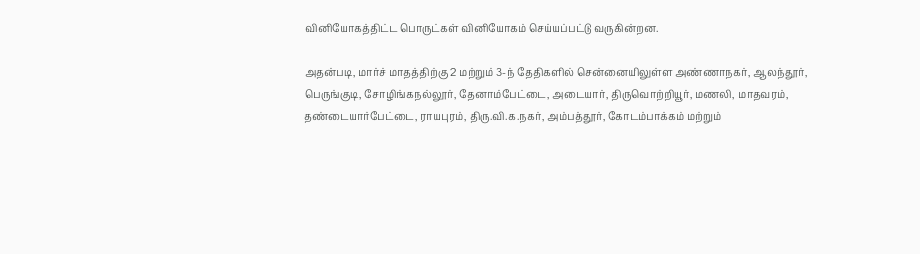வினியோகத்திட்ட பொருட்கள் வினியோகம் செய்யப்பட்டு வருகின்றன.

அதன்படி, மார்ச் மாதத்திற்கு 2 மற்றும் 3-ந் தேதிகளில் சென்னையிலுள்ள அண்ணாநகர், ஆலந்தூர், பெருங்குடி, சோழிங்கநல்லூர், தேனாம்பேட்டை, அடையார், திருவொற்றியூர், மணலி, மாதவரம், தண்டையார்பேட்டை, ராயபுரம், திரு.வி.க.நகர், அம்பத்தூர், கோடம்பாக்கம் மற்றும்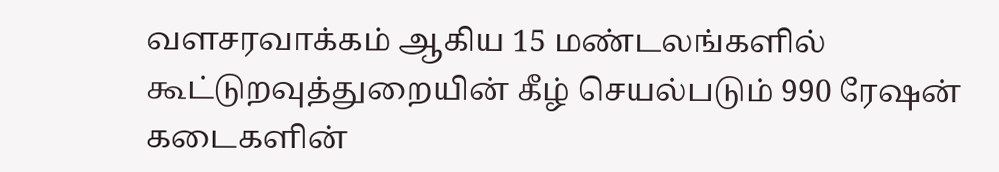வளசரவாக்கம் ஆகிய 15 மண்டலங்களில் கூட்டுறவுத்துறையின் கீழ் செயல்படும் 990 ரேஷன் கடைகளின்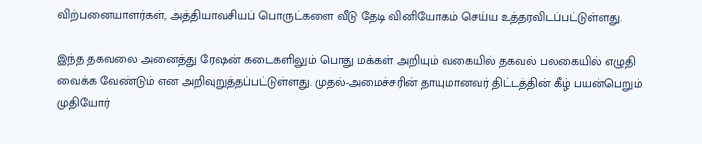விற்பனையாளர்கள், அத்தியாவசியப் பொருட்களை வீடு தேடி வினியோகம் செய்ய உத்தரவிடப்பட்டுள்ளது.

இந்த தகவலை அனைத்து ரேஷன் கடைகளிலும் பொது மக்கள் அறியும் வகையில் தகவல் பலகையில் எழுதி வைக்க வேண்டும் என அறிவுறுத்தப்பட்டுள்ளது. முதல்-அமைச்சரின் தாயுமானவர் திட்டத்தின் கீழ் பயன்பெறும் முதியோர்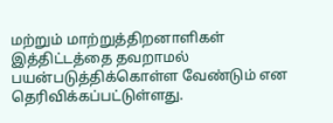மற்றும் மாற்றுத்திறனாளிகள் இத்திட்டத்தை தவறாமல் பயன்படுத்திக்கொள்ள வேண்டும் என தெரிவிக்கப்பட்டுள்ளது.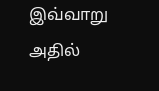இவ்வாறு அதில்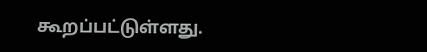கூறப்பட்டுள்ளது.